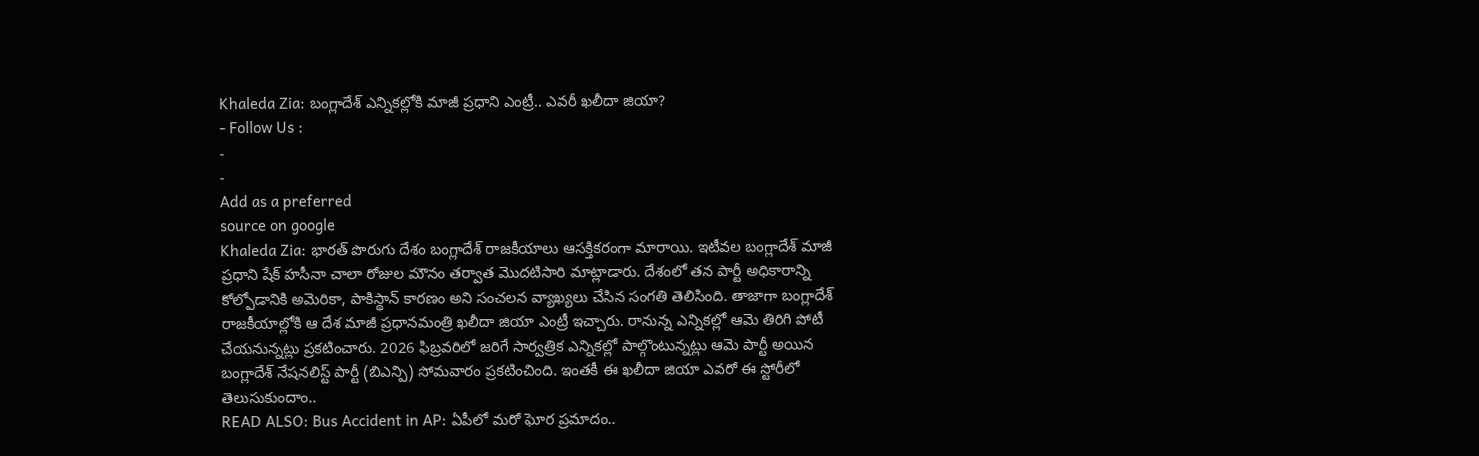Khaleda Zia: బంగ్లాదేశ్ ఎన్నికల్లోకి మాజీ ప్రధాని ఎంట్రీ.. ఎవరీ ఖలీదా జియా?
- Follow Us :
-
-
Add as a preferred
source on google
Khaleda Zia: భారత్ పొరుగు దేశం బంగ్లాదేశ్ రాజకీయాలు ఆసక్తికరంగా మారాయి. ఇటీవల బంగ్లాదేశ్ మాజీ ప్రధాని షేక్ హసీనా చాలా రోజుల మౌనం తర్వాత మొదటిసారి మాట్లాడారు. దేశంలో తన పార్టీ అధికారాన్ని కోల్పోడానికి అమెరికా, పాకిస్థాన్ కారణం అని సంచలన వ్యాఖ్యలు చేసిన సంగతి తెలిసింది. తాజాగా బంగ్లాదేశ్ రాజకీయాల్లోకి ఆ దేశ మాజీ ప్రధానమంత్రి ఖలీదా జియా ఎంట్రీ ఇచ్చారు. రానున్న ఎన్నికల్లో ఆమె తిరిగి పోటీ చేయనున్నట్లు ప్రకటించారు. 2026 ఫిబ్రవరిలో జరిగే సార్వత్రిక ఎన్నికల్లో పాల్గొంటున్నట్లు ఆమె పార్టీ అయిన బంగ్లాదేశ్ నేషనలిస్ట్ పార్టీ (బిఎన్పి) సోమవారం ప్రకటించింది. ఇంతకీ ఈ ఖలీదా జియా ఎవరో ఈ స్టోరీలో తెలుసుకుందాం..
READ ALSO: Bus Accident in AP: ఏపీలో మరో ఘోర ప్రమాదం..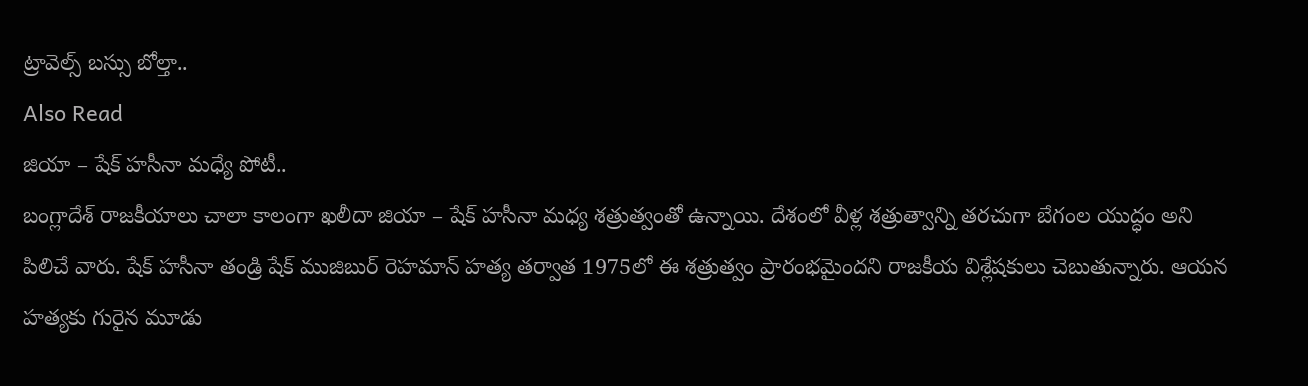ట్రావెల్స్ బస్సు బోల్తా..
Also Read
జియా – షేక్ హసీనా మధ్యే పోటీ..
బంగ్లాదేశ్ రాజకీయాలు చాలా కాలంగా ఖలీదా జియా – షేక్ హసీనా మధ్య శత్రుత్వంతో ఉన్నాయి. దేశంలో వీళ్ల శత్రుత్వాన్ని తరచుగా బేగంల యుద్ధం అని పిలిచే వారు. షేక్ హసీనా తండ్రి షేక్ ముజిబుర్ రెహమాన్ హత్య తర్వాత 1975లో ఈ శత్రుత్వం ప్రారంభమైందని రాజకీయ విశ్లేషకులు చెబుతున్నారు. ఆయన హత్యకు గురైన మూడు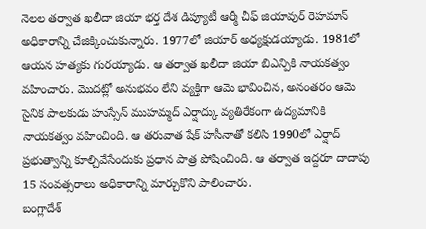నెలల తర్వాత ఖలీదా జియా భర్త దేశ డిప్యూటీ ఆర్మీ చీఫ్ జియావుర్ రెహమాన్ అధికారాన్ని చేజిక్కించుకున్నారు. 1977లో జియార్ అధ్యక్షుడయ్యాడు. 1981లో ఆయన హత్యకు గురయ్యాడు. ఆ తర్వాత ఖలీదా జియా బిఎన్పికి నాయకత్వం వహించారు. మొదట్లో అనుభవం లేని వ్యక్తిగా ఆమె భావించిన, అనంతరం ఆమె సైనిక పాలకుడు హుస్సేన్ ముహమ్మద్ ఎర్షాద్కు వ్యతిరేకంగా ఉద్యమానికి నాయకత్వం వహించింది. ఆ తరువాత షేక్ హసీనాతో కలిసి 1990లో ఎర్షాద్ ప్రభుత్వాన్ని కూల్చివేసేందుకు ప్రధాన పాత్ర పోషించింది. ఆ తర్వాత ఇద్దరూ దాదాపు 15 సంవత్సరాలు అధికారాన్ని మార్చుకొని పాలించారు.
బంగ్లాదేశ్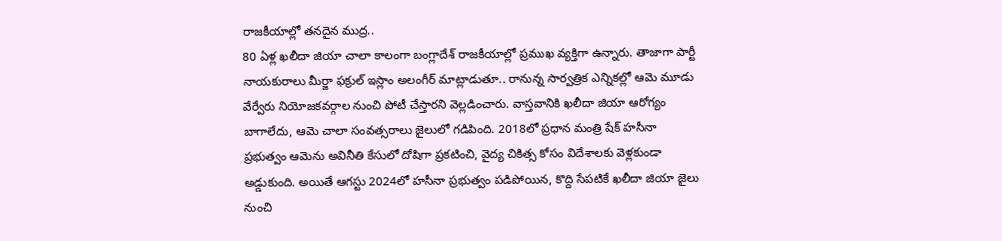రాజకీయాల్లో తనదైన ముద్ర..
80 ఏళ్ల ఖలీదా జియా చాలా కాలంగా బంగ్లాదేశ్ రాజకీయాల్లో ప్రముఖ వ్యక్తిగా ఉన్నారు. తాజాగా పార్టీ నాయకురాలు మీర్జా ఫక్రుల్ ఇస్లాం అలంగీర్ మాట్లాడుతూ.. రానున్న సార్వత్రిక ఎన్నికల్లో ఆమె మూడు వేర్వేరు నియోజకవర్గాల నుంచి పోటీ చేస్తారని వెల్లడించారు. వాస్తవానికి ఖలీదా జియా ఆరోగ్యం బాగాలేదు, ఆమె చాలా సంవత్సరాలు జైలులో గడిపింది. 2018లో ప్రధాన మంత్రి షేక్ హసీనా ప్రభుత్వం ఆమెను అవినీతి కేసులో దోషిగా ప్రకటించి, వైద్య చికిత్స కోసం విదేశాలకు వెళ్లకుండా అడ్డుకుంది. అయితే ఆగస్టు 2024లో హసీనా ప్రభుత్వం పడిపోయిన, కొద్ది సేపటికే ఖలీదా జియా జైలు నుంచి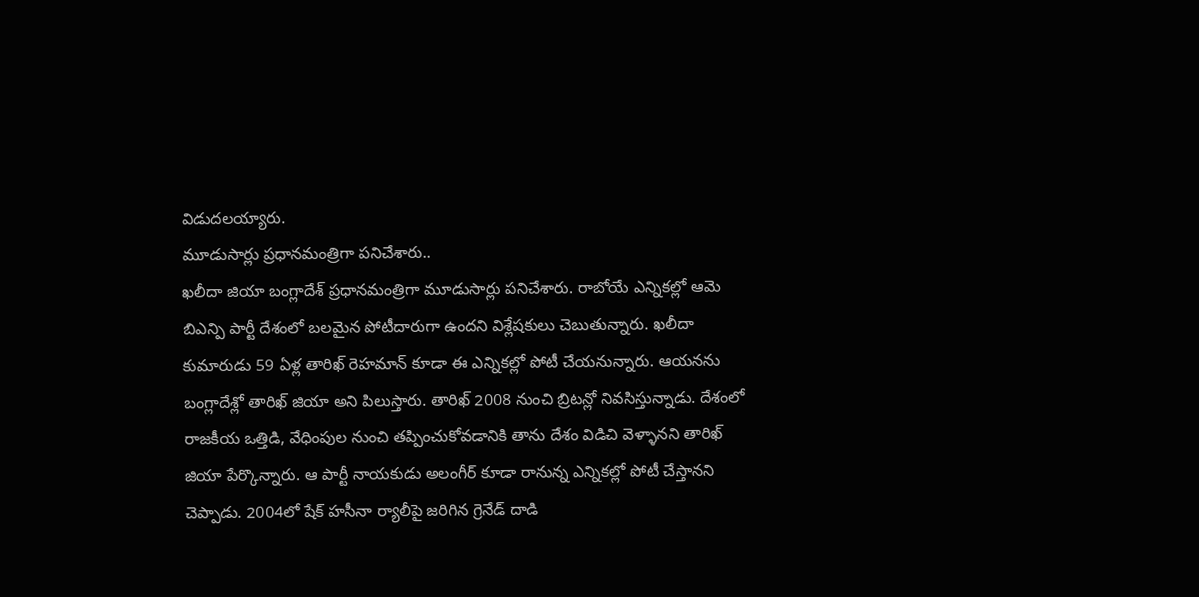విడుదలయ్యారు.
మూడుసార్లు ప్రధానమంత్రిగా పనిచేశారు..
ఖలీదా జియా బంగ్లాదేశ్ ప్రధానమంత్రిగా మూడుసార్లు పనిచేశారు. రాబోయే ఎన్నికల్లో ఆమె బిఎన్పి పార్టీ దేశంలో బలమైన పోటీదారుగా ఉందని విశ్లేషకులు చెబుతున్నారు. ఖలీదా కుమారుడు 59 ఏళ్ల తారిఖ్ రెహమాన్ కూడా ఈ ఎన్నికల్లో పోటీ చేయనున్నారు. ఆయనను బంగ్లాదేశ్లో తారిఖ్ జియా అని పిలుస్తారు. తారిఖ్ 2008 నుంచి బ్రిటన్లో నివసిస్తున్నాడు. దేశంలో రాజకీయ ఒత్తిడి, వేధింపుల నుంచి తప్పించుకోవడానికి తాను దేశం విడిచి వెళ్ళానని తారిఖ్ జియా పేర్కొన్నారు. ఆ పార్టీ నాయకుడు అలంగీర్ కూడా రానున్న ఎన్నికల్లో పోటీ చేస్తానని చెప్పాడు. 2004లో షేక్ హసీనా ర్యాలీపై జరిగిన గ్రెనేడ్ దాడి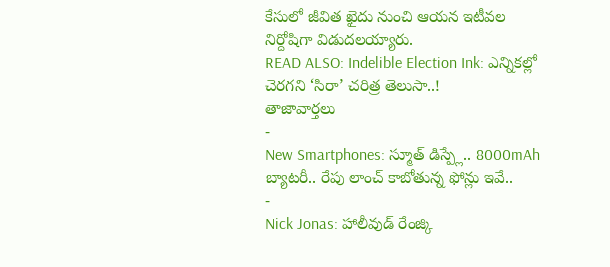కేసులో జీవిత ఖైదు నుంచి ఆయన ఇటీవల నిర్దోషిగా విడుదలయ్యారు.
READ ALSO: Indelible Election Ink: ఎన్నికల్లో చెరగని ‘సిరా’ చరిత్ర తెలుసా..!
తాజావార్తలు
-
New Smartphones: స్మూత్ డిస్ప్లే.. 8000mAh బ్యాటరీ.. రేపు లాంచ్ కాబోతున్న ఫోన్లు ఇవే..
-
Nick Jonas: హాలీవుడ్ రేంజ్కి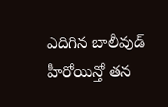ఎదిగిన బాలీవుడ్ హీరోయిన్తో తన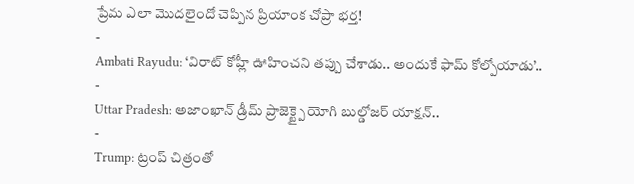ప్రేమ ఎలా మొదలైందో చెప్పిన ప్రియాంక చోప్రా భర్త!
-
Ambati Rayudu: ‘విరాట్ కోహ్లీ ఊహించని తప్పు చేశాడు.. అందుకే ఫామ్ కోల్పోయాడు’..
-
Uttar Pradesh: అజాంఖాన్ డ్రీమ్ ప్రాజెక్ట్పై యోగి బుల్డోజర్ యాక్షన్..
-
Trump: ట్రంప్ చిత్రంతో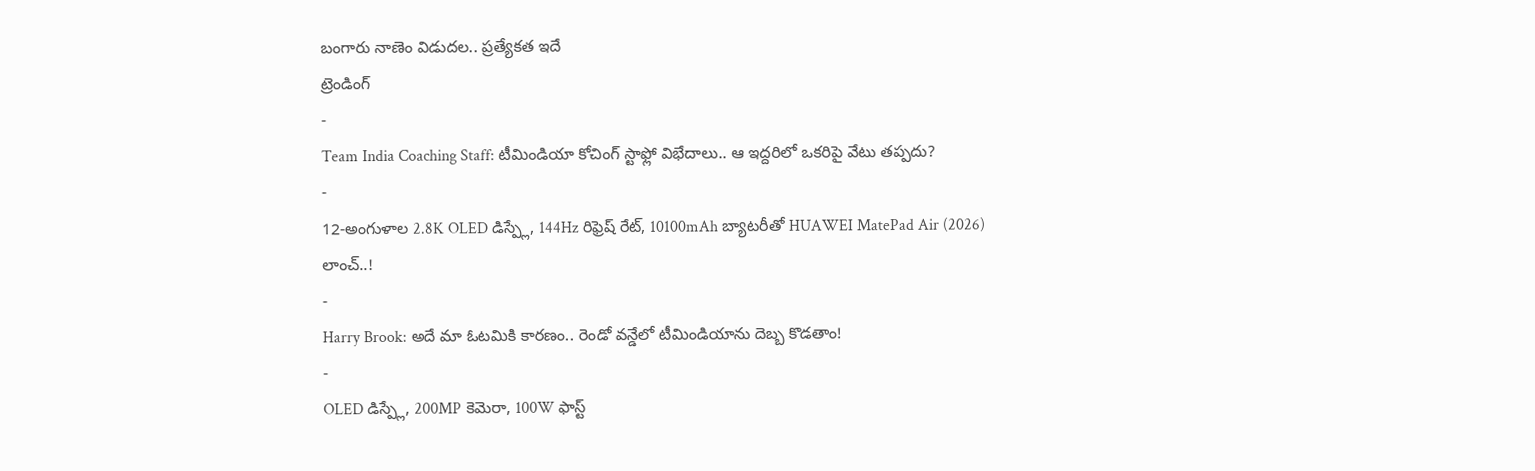బంగారు నాణెం విడుదల.. ప్రత్యేకత ఇదే
ట్రెండింగ్
-
Team India Coaching Staff: టీమిండియా కోచింగ్ స్టాఫ్లో విభేదాలు.. ఆ ఇద్దరిలో ఒకరిపై వేటు తప్పదు?
-
12-అంగుళాల 2.8K OLED డిస్ప్లే, 144Hz రిఫ్రెష్ రేట్, 10100mAh బ్యాటరీతో HUAWEI MatePad Air (2026) లాంచ్..!
-
Harry Brook: అదే మా ఓటమికి కారణం.. రెండో వన్డేలో టీమిండియాను దెబ్బ కొడతాం!
-
OLED డిస్ప్లే, 200MP కెమెరా, 100W ఫాస్ట్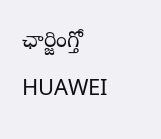ఛార్జింగ్తో HUAWEI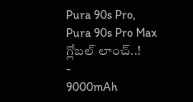Pura 90s Pro, Pura 90s Pro Max గ్లోబల్ లాంచ్..!
-
9000mAh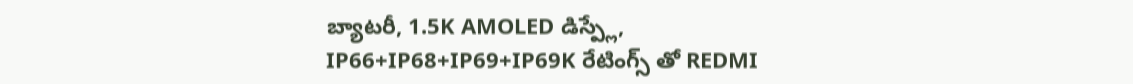బ్యాటరీ, 1.5K AMOLED డిస్ప్లే, IP66+IP68+IP69+IP69K రేటింగ్స్ తో REDMI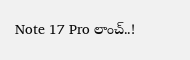Note 17 Pro లాంచ్..!